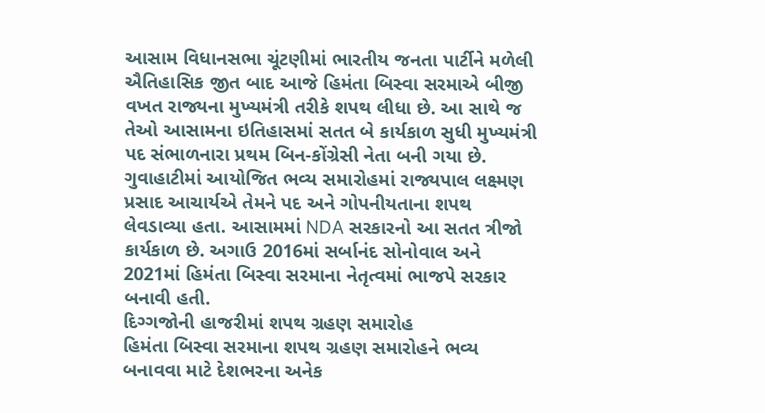આસામ વિધાનસભા ચૂંટણીમાં ભારતીય જનતા પાર્ટીને મળેલી ઐતિહાસિક જીત બાદ આજે હિમંતા બિસ્વા સરમાએ બીજી વખત રાજ્યના મુખ્યમંત્રી તરીકે શપથ લીધા છે. આ સાથે જ તેઓ આસામના ઇતિહાસમાં સતત બે કાર્યકાળ સુધી મુખ્યમંત્રી પદ સંભાળનારા પ્રથમ બિન-કોંગ્રેસી નેતા બની ગયા છે. ગુવાહાટીમાં આયોજિત ભવ્ય સમારોહમાં રાજ્યપાલ લક્ષ્મણ પ્રસાદ આચાર્યએ તેમને પદ અને ગોપનીયતાના શપથ લેવડાવ્યા હતા. આસામમાં NDA સરકારનો આ સતત ત્રીજો કાર્યકાળ છે. અગાઉ 2016માં સર્બાનંદ સોનોવાલ અને 2021માં હિમંતા બિસ્વા સરમાના નેતૃત્વમાં ભાજપે સરકાર બનાવી હતી.
દિગ્ગજોની હાજરીમાં શપથ ગ્રહણ સમારોહ
હિમંતા બિસ્વા સરમાના શપથ ગ્રહણ સમારોહને ભવ્ય બનાવવા માટે દેશભરના અનેક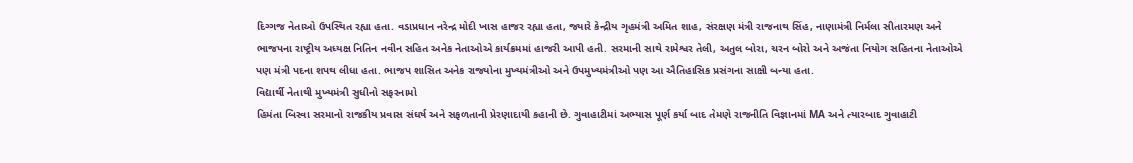દિગ્ગજ નેતાઓ ઉપસ્થિત રહ્યા હતા. વડાપ્રધાન નરેન્દ્ર મોદી ખાસ હાજર રહ્યા હતા, જ્યારે કેન્દ્રીય ગૃહમંત્રી અમિત શાહ, સંરક્ષણ મંત્રી રાજનાથ સિંહ, નાણામંત્રી નિર્મલા સીતારમણ અને ભાજપના રાષ્ટ્રીય અધ્યક્ષ નિતિન નવીન સહિત અનેક નેતાઓએ કાર્યક્રમમાં હાજરી આપી હતી. સરમાની સાથે રામેશ્વર તેલી, અતુલ બોરા, ચરન બોરો અને અજંતા નિયોગ સહિતના નેતાઓએ પણ મંત્રી પદના શપથ લીધા હતા. ભાજપ શાસિત અનેક રાજ્યોના મુખ્યમંત્રીઓ અને ઉપમુખ્યમંત્રીઓ પણ આ ઐતિહાસિક પ્રસંગના સાક્ષી બન્યા હતા.
વિદ્યાર્થી નેતાથી મુખ્યમંત્રી સુધીનો સફરનામો
હિમંતા બિસ્વા સરમાનો રાજકીય પ્રવાસ સંઘર્ષ અને સફળતાની પ્રેરણાદાયી કહાની છે. ગુવાહાટીમાં અભ્યાસ પૂર્ણ કર્યા બાદ તેમણે રાજનીતિ વિજ્ઞાનમાં MA અને ત્યારબાદ ગુવાહાટી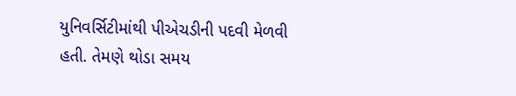યુનિવર્સિટીમાંથી પીએચડીની પદવી મેળવી હતી. તેમણે થોડા સમય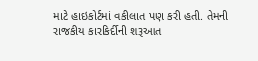માટે હાઇકોર્ટમાં વકીલાત પણ કરી હતી. તેમની રાજકીય કારકિર્દીની શરૂઆત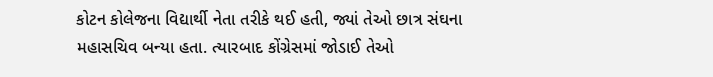કોટન કોલેજના વિદ્યાર્થી નેતા તરીકે થઈ હતી, જ્યાં તેઓ છાત્ર સંઘના મહાસચિવ બન્યા હતા. ત્યારબાદ કોંગ્રેસમાં જોડાઈ તેઓ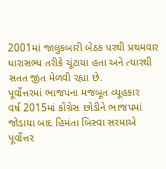2001માં જાલુકબારી બેઠક પરથી પ્રથમવાર ધારાસભ્ય તરીકે ચૂંટાયા હતા અને ત્યારથી સતત જીત મેળવી રહ્યા છે.
પૂર્વોત્તરમાં ભાજપના મજબૂત વ્યૂહકાર
વર્ષ 2015માં કોંગ્રેસ છોડીને ભાજપમાં જોડાયા બાદ હિમંતા બિસ્વા સરમાએ પૂર્વોત્તર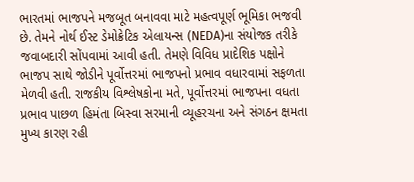ભારતમાં ભાજપને મજબૂત બનાવવા માટે મહત્વપૂર્ણ ભૂમિકા ભજવી છે. તેમને નોર્થ ઈસ્ટ ડેમોક્રેટિક એલાયન્સ (NEDA)ના સંયોજક તરીકે જવાબદારી સોંપવામાં આવી હતી. તેમણે વિવિધ પ્રાદેશિક પક્ષોને ભાજપ સાથે જોડીને પૂર્વોત્તરમાં ભાજપનો પ્રભાવ વધારવામાં સફળતા મેળવી હતી. રાજકીય વિશ્લેષકોના મતે, પૂર્વોત્તરમાં ભાજપના વધતા પ્રભાવ પાછળ હિમંતા બિસ્વા સરમાની વ્યૂહરચના અને સંગઠન ક્ષમતા મુખ્ય કારણ રહી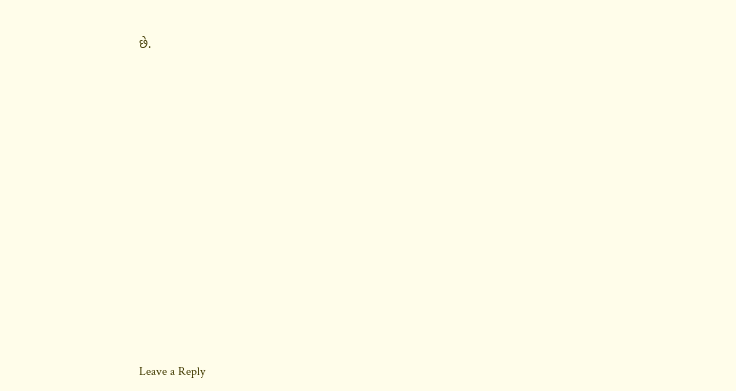છે.














Leave a Reply